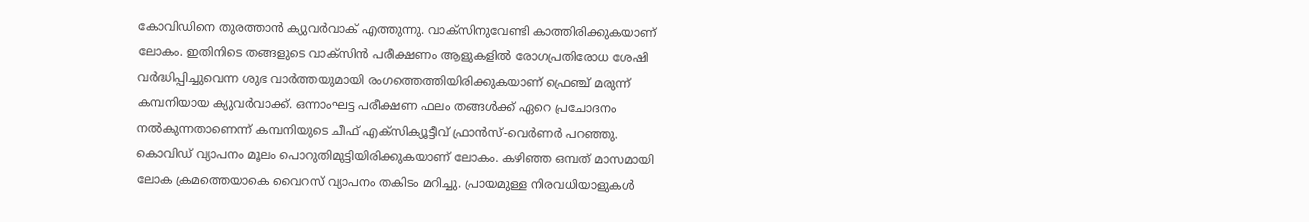കോവിഡിനെ തുരത്താൻ ക്യുവർവാക് എത്തുന്നു. വാക്സിനുവേണ്ടി കാത്തിരിക്കുകയാണ് ലോകം. ഇതിനിടെ തങ്ങളുടെ വാക്സിൻ പരീക്ഷണം ആളുകളിൽ രോഗപ്രതിരോധ ശേഷി വർദ്ധിപ്പിച്ചുവെന്ന ശുഭ വാർത്തയുമായി രംഗത്തെത്തിയിരിക്കുകയാണ് ഫ്രെഞ്ച് മരുന്ന് കമ്പനിയായ ക്യുവർവാക്ക്. ഒന്നാംഘട്ട പരീക്ഷണ ഫലം തങ്ങൾക്ക് ഏറെ പ്രചോദനം നൽകുന്നതാണെന്ന് കമ്പനിയുടെ ചീഫ് എക്സിക്യൂട്ടീവ് ഫ്രാൻസ്-വെർണർ പറഞ്ഞു. കൊവിഡ് വ്യാപനം മൂലം പൊറുതിമുട്ടിയിരിക്കുകയാണ് ലോകം. കഴിഞ്ഞ ഒമ്പത് മാസമായി ലോക ക്രമത്തെയാകെ വൈറസ് വ്യാപനം തകിടം മറിച്ചു. പ്രായമുള്ള നിരവധിയാളുകൾ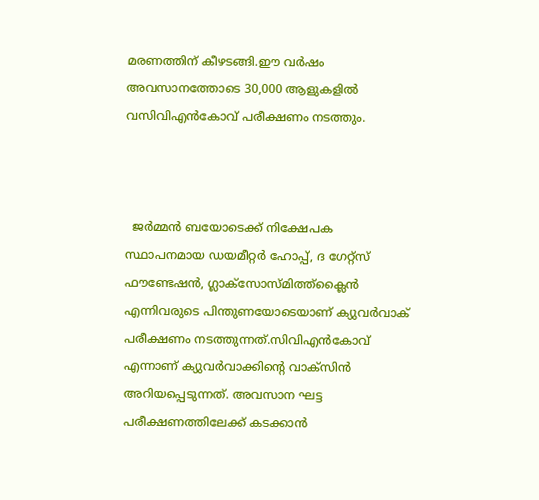മരണത്തിന് കീഴടങ്ങി.ഈ വർഷം അവസാനത്തോടെ 30,000 ആളുകളിൽ വസിവിഎൻകോവ് പരീക്ഷണം നടത്തും.



  ജർമ്മൻ ബയോടെക്ക് നിക്ഷേപക സ്ഥാപനമായ ഡയമീറ്റർ ഹോപ്പ്, ദ ഗേറ്റ്സ് ഫൗണ്ടേഷൻ, ഗ്ലാക്സോസ്മിത്ത്ക്ലൈൻ എന്നിവരുടെ പിന്തുണയോടെയാണ് ക്യുവ‍ർവാക് പരീക്ഷണം നടത്തുന്നത്.സിവിഎൻകോവ് എന്നാണ് ക്യുവർവാക്കിന്റെ വാക്സിൻ അറിയപ്പെടുന്നത്. അവസാന ഘട്ട പരീക്ഷണത്തിലേക്ക് കടക്കാൻ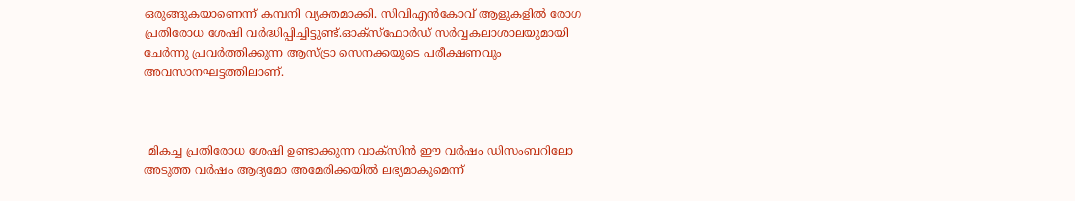ഒരുങ്ങുകയാണെന്ന് കമ്പനി വ്യക്തമാക്കി. സിവിഎൻകോവ് ആളുകളിൽ രോഗ പ്രതിരോധ ശേഷി വർദ്ധിപ്പിച്ചിട്ടുണ്ട്.ഓക്സ്ഫോ‍ർഡ് സ‍ർവ്വകലാശാലയുമായി ചേർന്നു പ്രവ‍ർത്തിക്കുന്ന ആസ്ട്രാ സെനക്കയുടെ പരീക്ഷണവും അവസാനഘട്ടത്തിലാണ്.



 മികച്ച പ്രതിരോധ ശേഷി ഉണ്ടാക്കുന്ന വാക്സിൻ ഈ വ‍ർഷം ഡിസംബറിലോ അടുത്ത വ‍ർഷം ആദ്യമോ അമേരിക്കയിൽ ലഭ്യമാകുമെന്ന്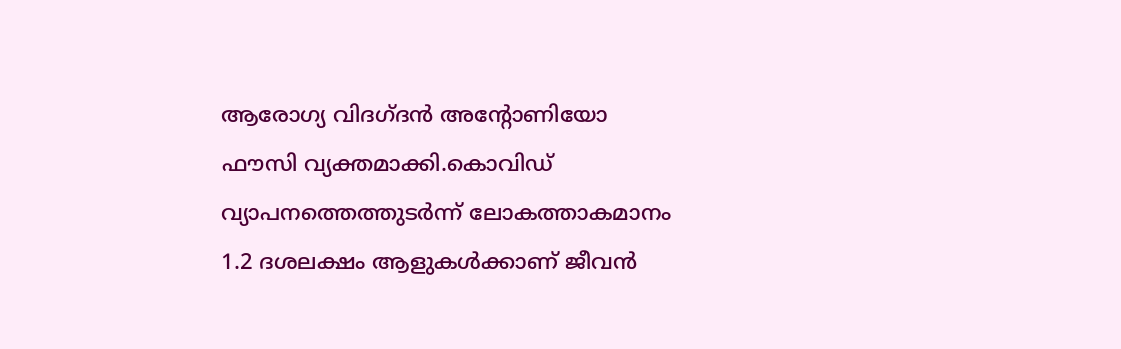ആരോഗ്യ വിദഗ്ദൻ അന്റോണിയോ ഫൗസി വ്യക്തമാക്കി.കൊവിഡ് വ്യാപനത്തെത്തുട‍ർന്ന് ലോകത്താകമാനം 1.2 ദശലക്ഷം ആളുകൾക്കാണ് ജീവൻ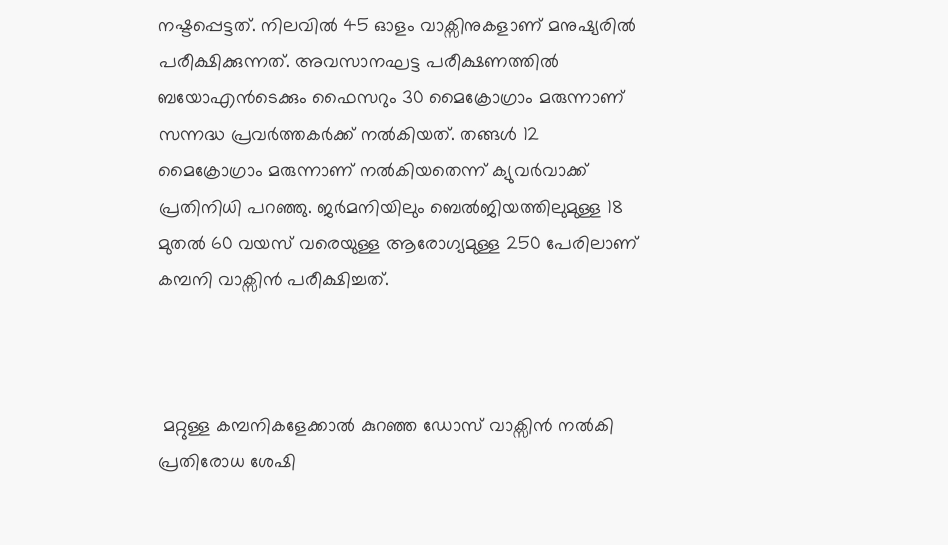നഷ്ടപ്പെട്ടത്. നിലവിൽ 45 ഓളം വാക്സിനുകളാണ് മനുഷ്യരിൽ പരീക്ഷിക്കുന്നത്. അവസാനഘട്ട പരീക്ഷണത്തിൽ ബയോഎൻടെക്കും ഫൈസറും 30 മൈക്രോഗ്രാം മരുന്നാണ് സന്നദ്ധ പ്രവ‍ർത്തക‍ർക്ക് നൽകിയത്. തങ്ങൾ 12 മൈക്രോഗ്രാം മരുന്നാണ് നൽകിയതെന്ന് ക്യുവ‍ർവാക്ക് പ്രതിനിധി പറ‌ഞ്ഞു. ജ‍ർമനിയിലും ബെൽജിയത്തിലുമുള്ള 18 മുതൽ 60 വയസ് വരെയുള്ള ആരോഗ്യമുള്ള 250 പേരിലാണ് കമ്പനി വാക്സിൻ പരീക്ഷിച്ചത്.



 മറ്റുള്ള കമ്പനികളേക്കാൽ കുറഞ്ഞ ഡോസ് വാക്സിൻ നൽകി പ്രതിരോധ ശേഷി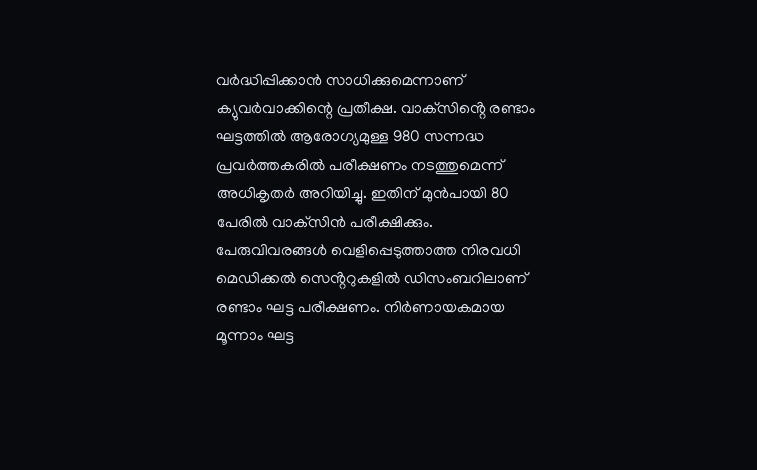വ‍ർദ്ധിപ്പിക്കാൻ സാധിക്കുമെന്നാണ് ക്യുവ‍ർവാക്കിന്റെ പ്രതീക്ഷ. വാക്‌സിൻ്റെ രണ്ടാം ഘട്ടത്തിൽ ആരോഗ്യമുള്ള 980 സന്നദ്ധ പ്രവർത്തകരിൽ പരീക്ഷണം നടത്തുമെന്ന് അധികൃതർ അറിയിച്ചു. ഇതിന് മുൻപായി 80 പേരിൽ വാക്‌സിൻ പരീക്ഷിക്കും. പേരുവിവരങ്ങൾ വെളിപ്പെടുത്താത്ത നിരവധി മെഡിക്കൽ സെൻ്ററുകളിൽ ഡിസംബറിലാണ് രണ്ടാം ഘട്ട പരീക്ഷണം. നിർണായകമായ മൂന്നാം ഘട്ട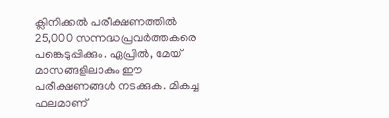ക്ലിനിക്കൽ പരീക്ഷണത്തിൽ 25,000 സന്നദ്ധപ്രവർത്തകരെ പങ്കെടുപ്പിക്കും. ഏപ്രിൽ, മേയ് മാസങ്ങളിലാകും ഈ പരീക്ഷണങ്ങൾ നടക്കുക. മികച്ച ഫലമാണ്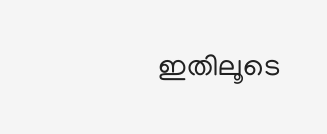ഇതിലൂടെ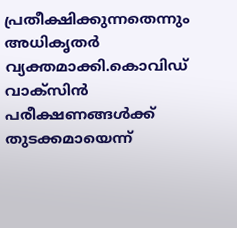പ്രതീക്ഷിക്കുന്നതെന്നും അധികൃതർ വ്യക്തമാക്കി.കൊവിഡ് വാക്‌സിൻ പരീക്ഷണങ്ങൾക്ക് തുടക്കമായെന്ന്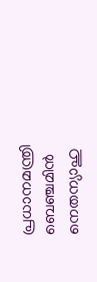പ്രധാനമന്ത്രി ബെഞ്ചമിൻ നെതന്യാഹു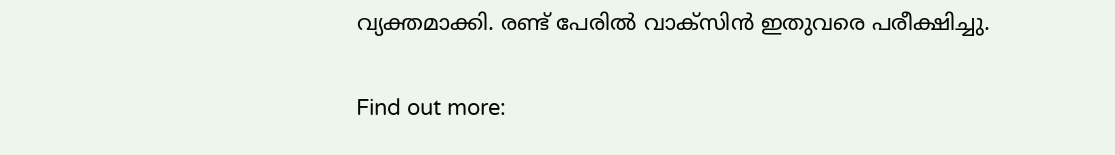വ്യക്തമാക്കി. രണ്ട് പേരിൽ വാക്സിൻ ഇതുവരെ പരീക്ഷിച്ചു.

Find out more: